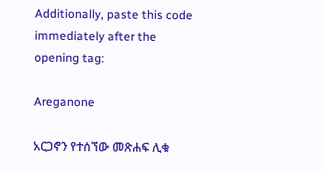Additionally, paste this code immediately after the opening tag:

Areganone

አርጋኖን የተሰኘው መጽሐፍ ሊቁ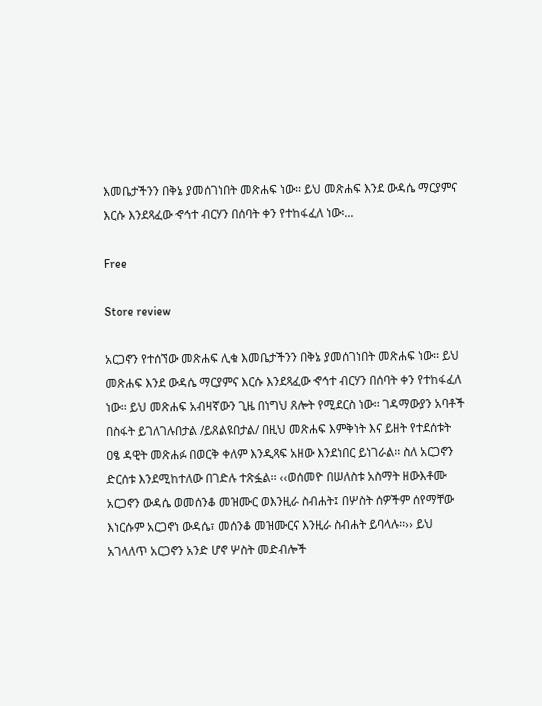እመቤታችንን በቅኔ ያመሰገነበት መጽሐፍ ነው፡፡ ይህ መጽሐፍ እንደ ውዳሴ ማርያምና እርሱ እንደጻፈው ኆኅተ ብርሃን በሰባት ቀን የተከፋፈለ ነው፡...

Free

Store review

አርጋኖን የተሰኘው መጽሐፍ ሊቁ እመቤታችንን በቅኔ ያመሰገነበት መጽሐፍ ነው፡፡ ይህ መጽሐፍ እንደ ውዳሴ ማርያምና እርሱ እንደጻፈው ኆኅተ ብርሃን በሰባት ቀን የተከፋፈለ ነው፡፡ ይህ መጽሐፍ አብዛኛውን ጊዜ በነግህ ጸሎት የሚደርስ ነው፡፡ ገዳማውያን አባቶች በስፋት ይገለገሉበታል /ይጸልዩበታል/ በዚህ መጽሐፍ እምቅነት እና ይዘት የተደሰቱት ዐፄ ዳዊት መጽሐፉ በወርቅ ቀለም እንዲጻፍ አዘው እንደነበር ይነገራል፡፡ ስለ አርጋኖን ድርሰቱ እንደሚከተለው በገድሉ ተጽፏል፡፡ ‹‹ወሰመዮ በሠለስቱ አስማት ዘውእቶሙ አርጋኖን ውዳሴ ወመሰንቆ መዝሙር ወእንዚራ ስብሐት፤ በሦስት ሰዎችም ሰየማቸው እነርሱም አርጋኖነ ውዳሴ፣ መሰንቆ መዝሙርና እንዚራ ስብሐት ይባላሉ፡፡›› ይህ አገላለጥ አርጋኖን አንድ ሆኖ ሦስት መድብሎች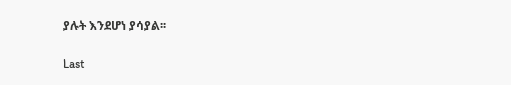ያሉት እንደሆነ ያሳያል፡፡

Last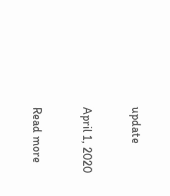update

April 1, 2020

Read more